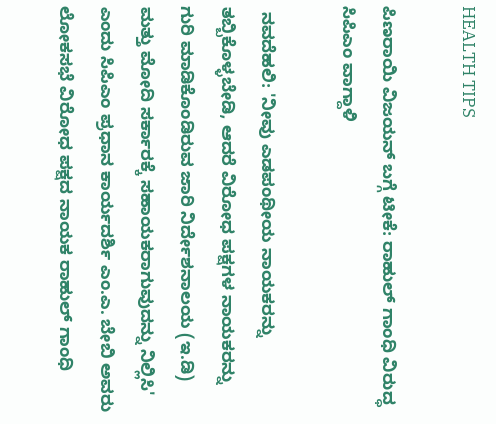HEALTH TIPS

ಪಿಣರಾಯಿ ವಿಜಯನ್‌ ಬಗ್ಗೆ ಟೀಕೆ: ರಾಹುಲ್‌ ಗಾಂಧಿ ವಿರುದ್ಧ ಸಿಪಿಎಂ ವಾಗ್ದಾಳಿ

 ನವದೆಹಲಿ: 'ನೀವು ಎಡಪಂಥೀಯ ನಾಯಕರನ್ನು ತಬ್ಬಿಕೊಳ್ಳಬೇಡಿ, ಆದರೆ ವಿರೋಧ ಪಕ್ಷಗಳ ನಾಯಕರನ್ನು ಗುರಿ ಮಾಡಿಕೊಂಡಿರುವ ಜಾರಿ ನಿರ್ದೇಶನಾಲಯ (ಇ.ಡಿ) ಮತ್ತು ಮೋದಿ ಸರ್ಕಾರಕ್ಕೆ ಸಹಾಯಕರಾಗುವುದನ್ನು ನಿಲ್ಲಿಸಿ' ಎಂದು ಸಿಪಿಎಂ ಪ್ರಧಾನ ಕಾರ್ಯದರ್ಶಿ ಎಂ.ಎ. ಬೇಬಿ ಅವರು ಲೋಕಸಭೆ ವಿರೋಧ ಪಕ್ಷದ ನಾಯಕ ರಾಹುಲ್‌ ಗಾಂಧಿ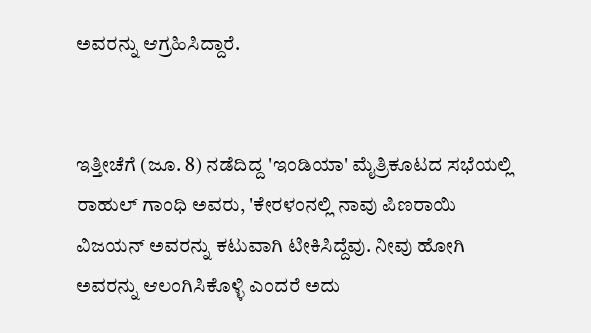ಅವರನ್ನು ಆಗ್ರಹಿಸಿದ್ದಾರೆ.


ಇತ್ತೀಚೆಗೆ (ಜೂ. 8) ನಡೆದಿದ್ದ 'ಇಂಡಿಯಾ' ಮೈತ್ರಿಕೂಟದ ಸಭೆಯಲ್ಲಿ ರಾಹುಲ್‌ ಗಾಂಧಿ ಅವರು, 'ಕೇರಳಂನಲ್ಲಿ ನಾವು ಪಿಣರಾಯಿ ವಿಜಯನ್‌ ಅವರನ್ನು ಕಟುವಾಗಿ ಟೀಕಿಸಿದ್ದೆವು. ನೀವು ಹೋಗಿ ಅವರನ್ನು ಆಲಂಗಿಸಿಕೊಳ್ಳಿ ಎಂದರೆ ಅದು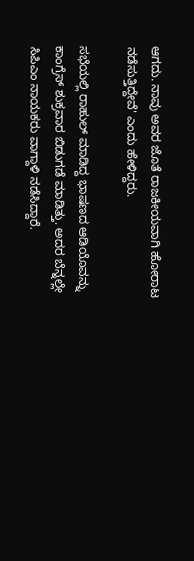ಆಗದು. ನಾವು ಅವರ ಜೊತೆ ರಾಜಕೀಯವಾಗಿ ಹೋರಾಟ ನಡೆಸುತ್ತಿದ್ದೇವೆ' ಎಂದು ಹೇಳಿದ್ದರು.

ಸಭೆಯಲ್ಲಿ ರಾಹುಲ್‌ ಮಾಡಿದ್ದ ಭಾಷಣದ ಆಡಿಯೊವನ್ನು ಕಾಂಗ್ರೆಸ್‌ ಶುಕ್ರವಾರ ಬಿಡುಗಡೆ ಮಾಡಿತ್ತು. ಅದರ ಬೆನ್ನಲ್ಲೇ ಸಿಪಿಎಂ ನಾಯಕರು ವಾಗ್ದಾಳಿ ನಡೆಸಿದ್ದಾರೆ.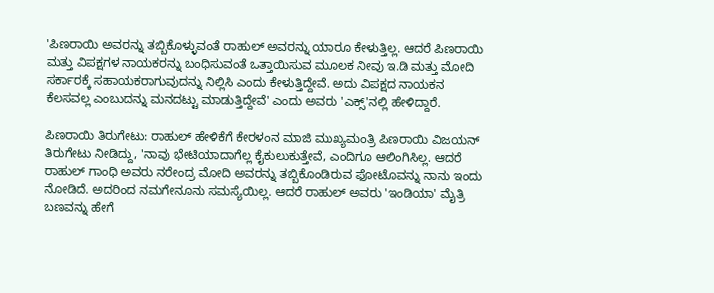'ಪಿಣರಾಯಿ ಅವರನ್ನು ತಬ್ಬಿಕೊಳ್ಳುವಂತೆ ರಾಹುಲ್ ಅವರನ್ನು ಯಾರೂ ಕೇಳುತ್ತಿಲ್ಲ. ಆದರೆ ಪಿಣರಾಯಿ ಮತ್ತು ವಿಪಕ್ಷಗಳ ನಾಯಕರನ್ನು ಬಂಧಿಸುವಂತೆ ಒತ್ತಾಯಿಸುವ ಮೂಲಕ ನೀವು ಇ.ಡಿ ಮತ್ತು ಮೋದಿ ಸರ್ಕಾರಕ್ಕೆ ಸಹಾಯಕರಾಗುವುದನ್ನು ನಿಲ್ಲಿಸಿ ಎಂದು ಕೇಳುತ್ತಿದ್ದೇವೆ. ಅದು ವಿಪಕ್ಷದ ನಾಯಕನ ಕೆಲಸವಲ್ಲ ಎಂಬುದನ್ನು ಮನದಟ್ಟು ಮಾಡುತ್ತಿದ್ದೇವೆ' ಎಂದು ಅವರು 'ಎಕ್ಸ್‌'ನಲ್ಲಿ ಹೇಳಿದ್ದಾರೆ.

ಪಿಣರಾಯಿ ತಿರುಗೇಟು: ರಾಹುಲ್‌ ಹೇಳಿಕೆಗೆ ಕೇರಳಂನ ಮಾಜಿ ಮುಖ್ಯಮಂತ್ರಿ ಪಿಣರಾಯಿ ವಿಜಯನ್‌ ತಿರುಗೇಟು ನೀಡಿದ್ದು, 'ನಾವು ಭೇಟಿಯಾದಾಗೆಲ್ಲ ಕೈಕುಲುಕುತ್ತೇವೆ, ಎಂದಿಗೂ ಆಲಿಂಗಿಸಿಲ್ಲ. ಆದರೆ ರಾಹುಲ್ ಗಾಂಧಿ ಅವರು ನರೇಂದ್ರ ಮೋದಿ ಅವರನ್ನು ತಬ್ಬಿಕೊಂಡಿರುವ ಫೋಟೊವನ್ನು ನಾನು ಇಂದು ನೋಡಿದೆ. ಅದರಿಂದ ನಮಗೇನೂನು ಸಮಸ್ಯೆಯಿಲ್ಲ. ಆದರೆ ರಾಹುಲ್‌ ಅವರು 'ಇಂಡಿಯಾ' ಮೈತ್ರಿ ಬಣವನ್ನು ಹೇಗೆ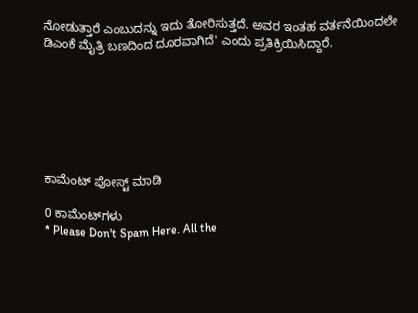ನೋಡುತ್ತಾರೆ ಎಂಬುದನ್ನು ಇದು ತೋರಿಸುತ್ತದೆ. ಅವರ ಇಂತಹ ವರ್ತನೆಯಿಂದಲೇ ಡಿಎಂಕೆ ಮೈತ್ರಿ ಬಣದಿಂದ ದೂರವಾಗಿದೆ' ಎಂದು ಪ್ರತಿಕ್ರಿಯಿಸಿದ್ದಾರೆ.







ಕಾಮೆಂಟ್‌‌ ಪೋಸ್ಟ್‌ ಮಾಡಿ

0 ಕಾಮೆಂಟ್‌ಗಳು
* Please Don't Spam Here. All the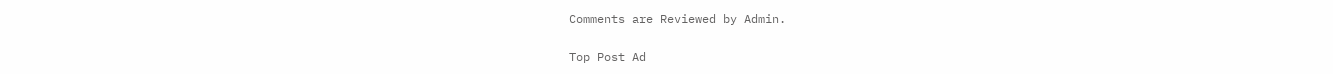Comments are Reviewed by Admin.

Top Post Ad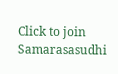Click to join Samarasasudhi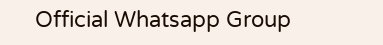Official Whatsapp Group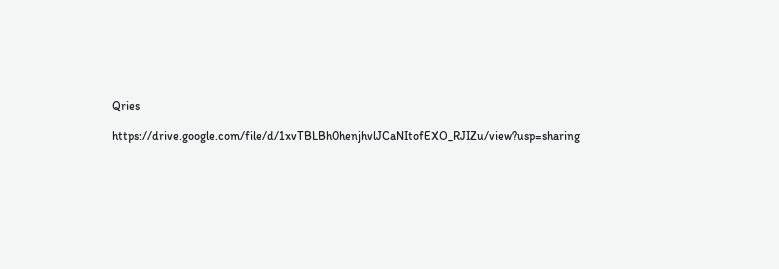Qries

https://drive.google.com/file/d/1xvTBLBh0henjhvlJCaNItofEXO_RJIZu/view?usp=sharing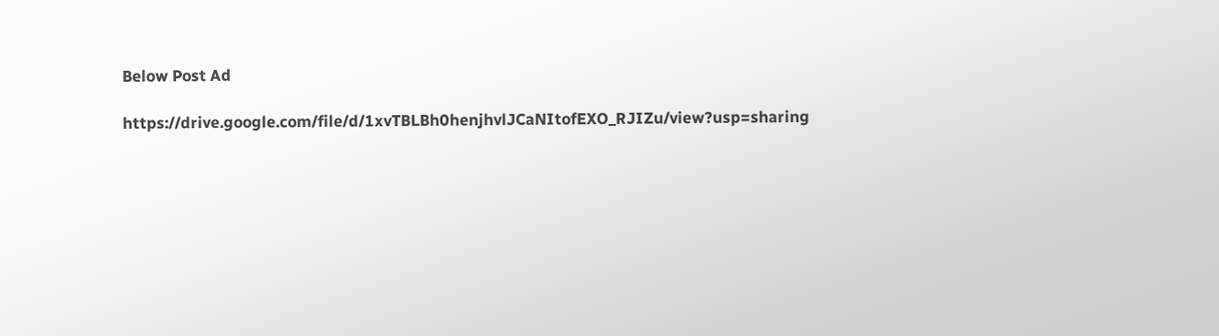Below Post Ad

https://drive.google.com/file/d/1xvTBLBh0henjhvlJCaNItofEXO_RJIZu/view?usp=sharing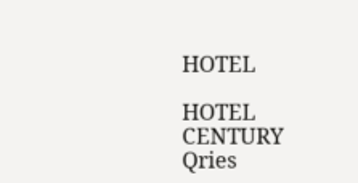HOTEL

HOTEL
CENTURY
Qries